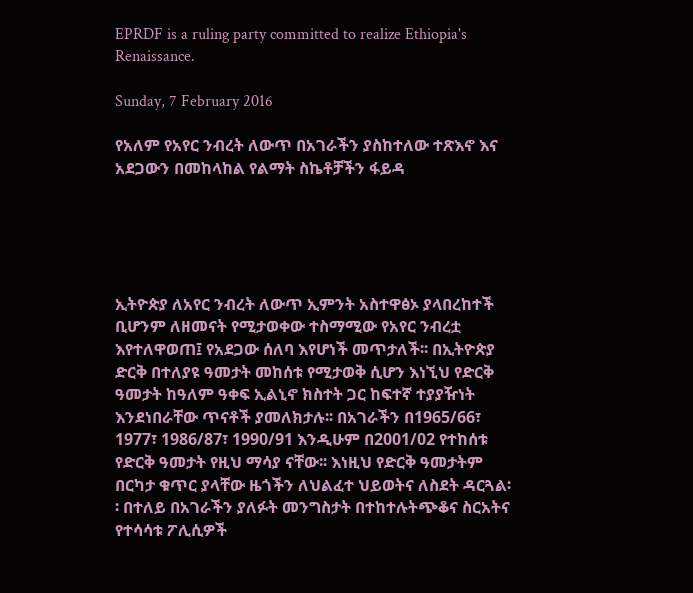EPRDF is a ruling party committed to realize Ethiopia's Renaissance.

Sunday, 7 February 2016

የአለም የአየር ንብረት ለውጥ በአገራችን ያስከተለው ተጽእኖ እና አደጋውን በመከላከል የልማት ስኬቶቻችን ፋይዳ





ኢትዮጵያ ለአየር ንብረት ለውጥ ኢምንት አስተዋፅኦ ያላበረከተች ቢሆንም ለዘመናት የሚታወቀው ተስማሚው የአየር ንብረቷ እየተለዋወጠ፤ የአደጋው ሰለባ እየሆነች መጥታለች፡፡ በኢትዮጵያ ድርቅ በተለያዩ ዓመታት መከሰቱ የሚታወቅ ሲሆን እነኚህ የድርቅ ዓመታት ከዓለም ዓቀፍ ኢልኒኖ ክስተት ጋር ከፍተኛ ተያያዥነት እንደነበራቸው ጥናቶች ያመለክታሉ፡፡ በአገራችን በ1965/66፣ 1977፣ 1986/87፣ 1990/91 እንዲሁም በ2001/02 የተከሰቱ የድርቅ ዓመታት የዚህ ማሳያ ናቸው፡፡ እነዚህ የድርቅ ዓመታትም በርካታ ቁጥር ያላቸው ዜጎችን ለህልፈተ ህይወትና ለስደት ዳርጓል፡፡ በተለይ በአገራችን ያለፉት መንግስታት በተከተሉትጭቆና ስርአትና የተሳሳቱ ፖሊሲዎች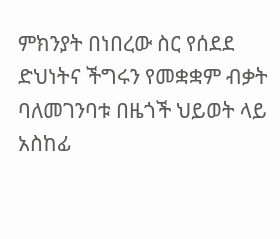ምክንያት በነበረው ስር የሰደደ ድህነትና ችግሩን የመቋቋም ብቃት ባለመገንባቱ በዜጎች ህይወት ላይ አስከፊ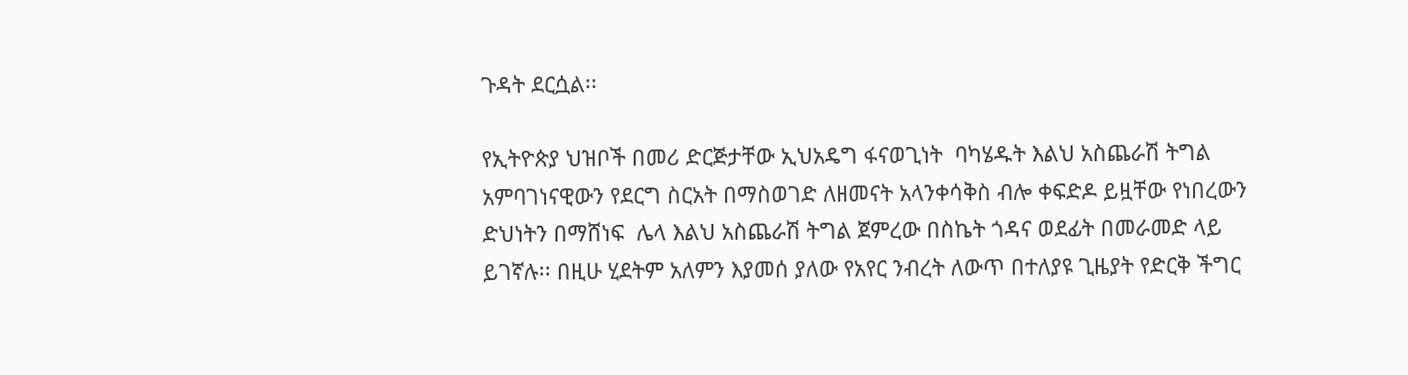ጉዳት ደርሷል፡፡

የኢትዮጵያ ህዝቦች በመሪ ድርጅታቸው ኢህአዴግ ፋናወጊነት  ባካሄዱት እልህ አስጨራሽ ትግል አምባገነናዊውን የደርግ ስርአት በማስወገድ ለዘመናት አላንቀሳቅስ ብሎ ቀፍድዶ ይዟቸው የነበረውን ድህነትን በማሸነፍ  ሌላ እልህ አስጨራሽ ትግል ጀምረው በስኬት ጎዳና ወደፊት በመራመድ ላይ ይገኛሉ፡፡ በዚሁ ሂደትም አለምን እያመሰ ያለው የአየር ንብረት ለውጥ በተለያዩ ጊዜያት የድርቅ ችግር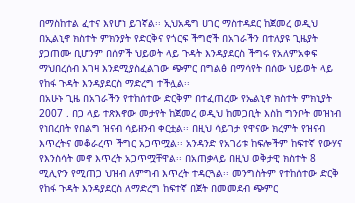በማስከተል ፈተና እየሆነ ይገኛል፡፡ ኢህአዴግ ሀገር ማስተዳደር ከጀመረ ወዲህ በኢልኒኖ ክስተት ምክንያት የድርቅና የጎርፍ ችግሮች በአገራችን በተለያዩ ጊዜያት ያጋጠሙ ቢሆንም በሰዎች ህይወት ላይ ጉዳት እንዳያደርስ ችግሩ የአለምአቀፍ ማህበረሰብ እገዛ እንደሚያስፈልገው ጭምር በግልፅ በማሳየት በሰው ህይወት ላይ የከፋ ጉዳት እንዳያደርስ ማድረግ ተችሏል፡፡
በአሁኑ ጊዜ በአገራችን የተከሰተው ድርቅም በተፈጠረው የኤልኒኖ ክስተት ምክኒያት 2007 . በጋ ላይ ተጽእኖው መታየት ከጀመረ ወዲህ ከመጋቢት እስከ ግንቦት መዝነብ የነበረበት የበልግ ዝናብ ሳይዘንብ ቀርቷል፡፡ በዚህ ሳይገታ የዋናው ክረምት የዝናብ እጥረትና መቆራረጥ ችግር አጋጥሟል፡፡ አንዳንድ የአገሪቱ ከፍሎችም ከፍተኛ የውሃና የእንስሳት መኖ እጥረት አጋጥሟቸዋል፡፡ በአጠቃላይ በዚህ ወቅታዊ ክስተት 8 ሚሊዮን የሚጠጋ ህዝብ ለምግብ እጥረት ተዳርጓል፡፡ መንግስትም የተከሰተው ድርቅ የከፋ ጉዳት እንዳያደርስ ለማድረግ ከፍተኛ በጀት በመመደብ ጭምር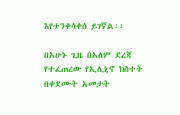እየተንቀሳቀሰ ይገኛል፡፡

በአሁኑ ጊዜ በአለም ደረጃ የተፈጠረው የኢሊኒኖ ክስተት በቀደሙት አመታት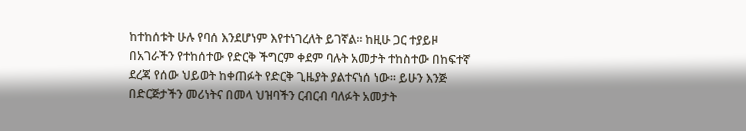ከተከሰቱት ሁሉ የባሰ እንደሆነም እየተነገረለት ይገኛል፡፡ ከዚሁ ጋር ተያይዞ በአገራችን የተከሰተው የድርቅ ችግርም ቀደም ባሉት አመታት ተከስተው በከፍተኛ ደረጃ የሰው ህይወት ከቀጠፉት የድርቅ ጊዜያት ያልተናነሰ ነው፡፡ ይሁን እንጅ በድርጅታችን መሪነትና በመላ ህዝባችን ርብርብ ባለፉት አመታት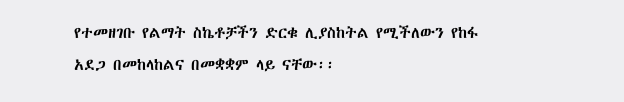የተመዘገቡ የልማት ስኬቶቻችን ድርቁ ሊያስከትል የሚችለውን የከፋ አደጋ በመከላከልና በመቋቋም ላይ ናቸው፡፡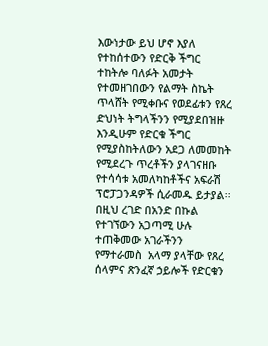እውነታው ይህ ሆኖ እያለ የተከሰተውን የድርቅ ችግር ተከትሎ ባለፉት አመታት የተመዘገበውን የልማት ስኬት ጥላሸት የሚቀቡና የወደፊቱን የጸረ ድህነት ትግላችንን የሚያደበዝዙ እንዲሁም የድርቁ ችግር የሚያስከትለውን አደጋ ለመመከት የሚደረጉ ጥረቶችን ያላገናዘቡ የተሳሳቱ አመለካከቶችና አፍራሽ ፕሮፓጋንዳዎች ሲራመዱ ይታያል፡፡ በዚህ ረገድ በአንድ በኩል የተገኘውን አጋጣሚ ሁሉ ተጠቅመው አገራችንን የማተራመስ  አላማ ያላቸው የጸረ ሰላምና ጽንፈኛ ኃይሎች የድርቁን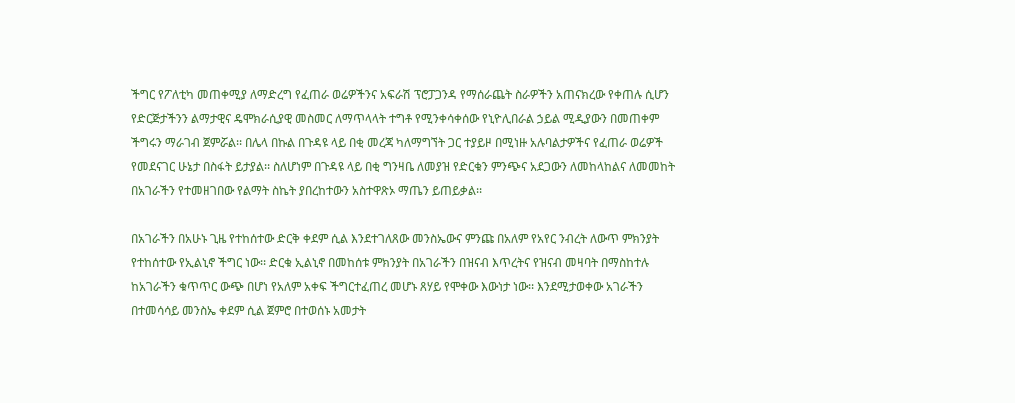ችግር የፖለቲካ መጠቀሚያ ለማድረግ የፈጠራ ወሬዎችንና አፍራሽ ፕሮፓጋንዳ የማሰራጨት ስራዎችን አጠናክረው የቀጠሉ ሲሆን የድርጅታችንን ልማታዊና ዴሞክራሲያዊ መስመር ለማጥላላት ተግቶ የሚንቀሳቀሰው የኒዮሊበራል ኃይል ሚዲያውን በመጠቀም ችግሩን ማራገብ ጀምሯል፡፡ በሌላ በኩል በጉዳዩ ላይ በቂ መረጃ ካለማግኘት ጋር ተያይዞ በሚነዙ አሉባልታዎችና የፈጠራ ወሬዎች የመደናገር ሁኔታ በስፋት ይታያል፡፡ ስለሆነም በጉዳዩ ላይ በቂ ግንዛቤ ለመያዝ የድርቁን ምንጭና አደጋውን ለመከላከልና ለመመከት  በአገራችን የተመዘገበው የልማት ስኬት ያበረከተውን አስተዋጽኦ ማጤን ይጠይቃል፡፡

በአገራችን በአሁኑ ጊዜ የተከሰተው ድርቅ ቀደም ሲል እንደተገለጸው መንስኤውና ምንጩ በአለም የአየር ንብረት ለውጥ ምክንያት የተከሰተው የኢልኒኖ ችግር ነው፡፡ ድርቁ ኢልኒኖ በመከሰቱ ምክንያት በአገራችን በዝናብ እጥረትና የዝናብ መዛባት በማስከተሉ   ከአገራችን ቁጥጥር ውጭ በሆነ የአለም አቀፍ ችግርተፈጠረ መሆኑ ጸሃይ የሞቀው እውነታ ነው፡፡ እንደሚታወቀው አገራችን በተመሳሳይ መንስኤ ቀደም ሲል ጀምሮ በተወሰኑ አመታት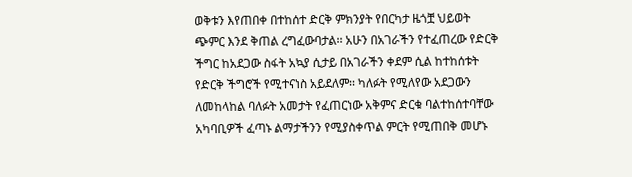ወቅቱን እየጠበቀ በተከሰተ ድርቅ ምክንያት የበርካታ ዜጎቿ ህይወት ጭምር እንደ ቅጠል ረግፈውባታል፡፡ አሁን በአገራችን የተፈጠረው የድርቅ ችግር ከአደጋው ስፋት አኳያ ሲታይ በአገራችን ቀደም ሲል ከተከሰቱት የድርቅ ችግሮች የሚተናነስ አይደለም፡፡ ካለፉት የሚለየው አደጋውን ለመከላከል ባለፉት አመታት የፈጠርነው አቅምና ድርቁ ባልተከሰተባቸው አካባቢዎች ፈጣኑ ልማታችንን የሚያስቀጥል ምርት የሚጠበቅ መሆኑ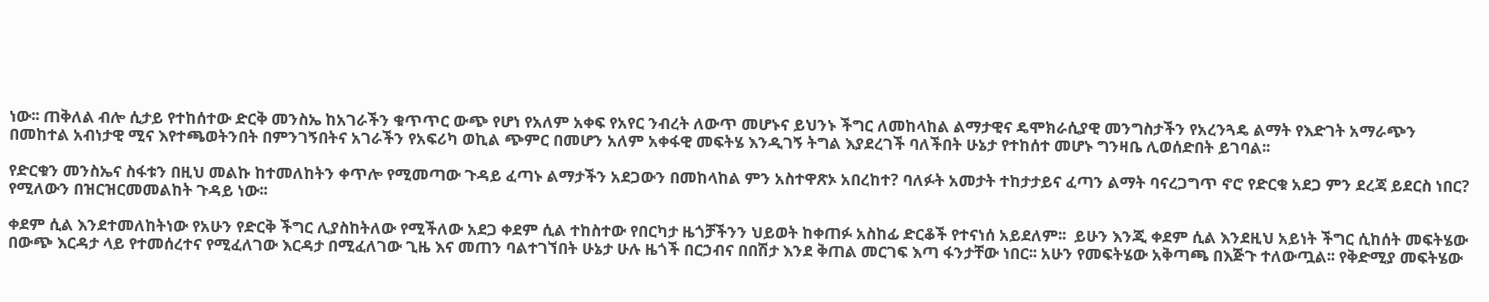ነው፡፡ ጠቅለል ብሎ ሲታይ የተከሰተው ድርቅ መንስኤ ከአገራችን ቁጥጥር ውጭ የሆነ የአለም አቀፍ የአየር ንብረት ለውጥ መሆኑና ይህንኑ ችግር ለመከላከል ልማታዊና ዴሞክራሲያዊ መንግስታችን የአረንጓዴ ልማት የእድገት አማራጭን በመከተል አብነታዊ ሚና እየተጫወትንበት በምንገኝበትና አገራችን የአፍሪካ ወኪል ጭምር በመሆን አለም አቀፋዊ መፍትሄ እንዲገኝ ትግል እያደረገች ባለችበት ሁኔታ የተከሰተ መሆኑ ግንዛቤ ሊወሰድበት ይገባል፡፡

የድርቁን መንስኤና ስፋቱን በዚህ መልኩ ከተመለከትን ቀጥሎ የሚመጣው ጉዳይ ፈጣኑ ልማታችን አደጋውን በመከላከል ምን አስተዋጽኦ አበረከተ? ባለፉት አመታት ተከታታይና ፈጣን ልማት ባናረጋግጥ ኖሮ የድርቁ አደጋ ምን ደረጃ ይደርስ ነበር? የሚለውን በዝርዝርመመልከት ጉዳይ ነው፡፡

ቀደም ሲል እንደተመለከትነው የአሁን የድርቅ ችግር ሊያስከትለው የሚችለው አደጋ ቀደም ሲል ተከስተው የበርካታ ዜጎቻችንን ህይወት ከቀጠፉ አስከፊ ድርቆች የተናነሰ አይደለም፡፡  ይሁን እንጂ ቀደም ሲል እንደዚህ አይነት ችግር ሲከሰት መፍትሄው በውጭ እርዳታ ላይ የተመሰረተና የሚፈለገው እርዳታ በሚፈለገው ጊዜ እና መጠን ባልተገኘበት ሁኔታ ሁሉ ዜጎች በርኃብና በበሽታ እንደ ቅጠል መርገፍ እጣ ፋንታቸው ነበር፡፡ አሁን የመፍትሄው አቅጣጫ በእጅጉ ተለውጧል፡፡ የቅድሚያ መፍትሄው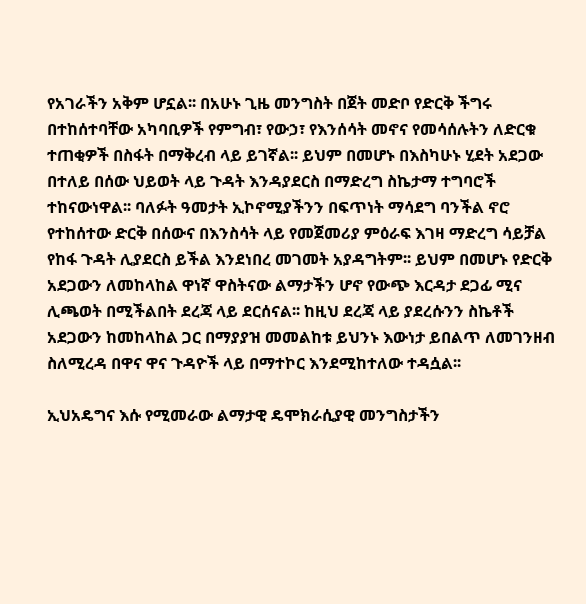የአገራችን አቅም ሆኗል፡፡ በአሁኑ ጊዜ መንግስት በጀት መድቦ የድርቅ ችግሩ በተከሰተባቸው አካባቢዎች የምግብ፣ የውኃ፣ የእንሰሳት መኖና የመሳሰሉትን ለድርቁ ተጠቂዎች በስፋት በማቅረብ ላይ ይገኛል፡፡ ይህም በመሆኑ በእስካሁኑ ሂደት አደጋው በተለይ በሰው ህይወት ላይ ጉዳት እንዳያደርስ በማድረግ ስኬታማ ተግባሮች ተከናውነዋል፡፡ ባለፉት ዓመታት ኢኮኖሚያችንን በፍጥነት ማሳደግ ባንችል ኖሮ የተከሰተው ድርቅ በሰውና በእንስሳት ላይ የመጀመሪያ ምዕራፍ እገዛ ማድረግ ሳይቻል የከፋ ጉዳት ሊያደርስ ይችል እንደነበረ መገመት አያዳግትም፡፡ ይህም በመሆኑ የድርቅ አደጋውን ለመከላከል ዋነኛ ዋስትናው ልማታችን ሆኖ የውጭ እርዳታ ደጋፊ ሚና ሊጫወት በሚችልበት ደረጃ ላይ ደርሰናል፡፡ ከዚህ ደረጃ ላይ ያደረሱንን ስኬቶች አደጋውን ከመከላከል ጋር በማያያዝ መመልከቱ ይህንኑ እውነታ ይበልጥ ለመገንዘብ ስለሚረዳ በዋና ዋና ጉዳዮች ላይ በማተኮር እንደሚከተለው ተዳሷል፡፡

ኢህአዴግና እሱ የሚመራው ልማታዊ ዴሞክራሲያዊ መንግስታችን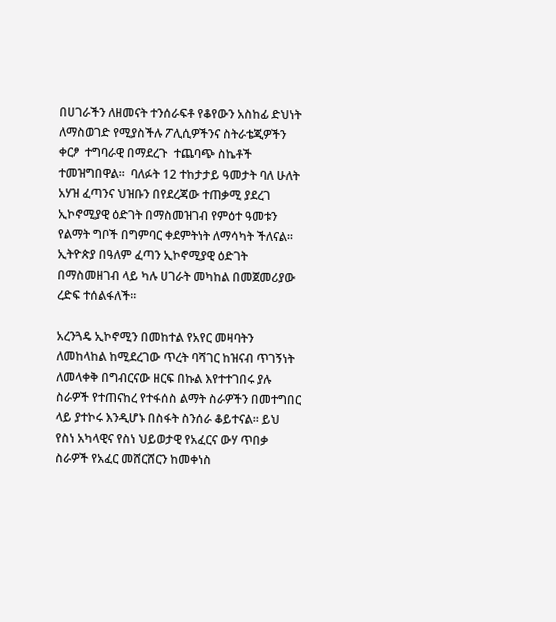በሀገራችን ለዘመናት ተንሰራፍቶ የቆየውን አስከፊ ድህነት ለማስወገድ የሚያስችሉ ፖሊሲዎችንና ስትራቴጂዎችን ቀርፆ  ተግባራዊ በማደረጉ  ተጨባጭ ስኬቶች ተመዝግበዋል፡፡  ባለፉት 12 ተከታታይ ዓመታት ባለ ሁለት አሃዝ ፈጣንና ህዝቡን በየደረጃው ተጠቃሚ ያደረገ ኢኮኖሚያዊ ዕድገት በማስመዝገብ የምዕተ ዓመቱን የልማት ግቦች በግምባር ቀደምትነት ለማሳካት ችለናል፡፡ ኢትዮጵያ በዓለም ፈጣን ኢኮኖሚያዊ ዕድገት በማስመዘገብ ላይ ካሉ ሀገራት መካከል በመጀመሪያው ረድፍ ተሰልፋለች፡፡

አረንጓዴ ኢኮኖሚን በመከተል የአየር መዛባትን ለመከላከል ከሚደረገው ጥረት ባሻገር ከዝናብ ጥገኝነት ለመላቀቅ በግብርናው ዘርፍ በኩል እየተተገበሩ ያሉ ስራዎች የተጠናከረ የተፋሰስ ልማት ስራዎችን በመተግበር ላይ ያተኮሩ እንዲሆኑ በስፋት ስንሰራ ቆይተናል፡፡ ይህ የስነ አካላዊና የስነ ህይወታዊ የአፈርና ውሃ ጥበቃ ስራዎች የአፈር መሸርሸርን ከመቀነስ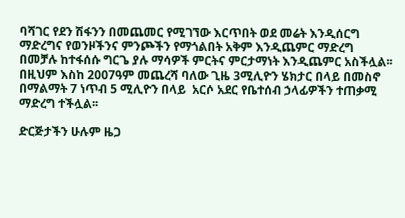ባሻገር የደን ሽፋንን በመጨመር የሚገኘው እርጥበት ወደ መሬት እንዲሰርግ ማድረግና የወንዞችንና ምንጮችን የማጎልበት አቅም እንዲጨምር ማድረግ በመቻሉ ከተፋሰሱ ግርጌ ያሉ ማሳዎች ምርትና ምርታማነት እንዲጨምር አስችሏል፡፡ በዚህም እስከ 2007ዓም መጨረሻ ባለው ጊዜ 3ሚሊዮን ሄክታር በላይ በመስኖ በማልማት 7 ነጥብ 5 ሚሊዮን በላይ  አርሶ አደር የቤተሰብ ኃላፊዎችን ተጠቃሚ ማድረግ ተችሏል፡፡

ድርጅታችን ሁሉም ዜጋ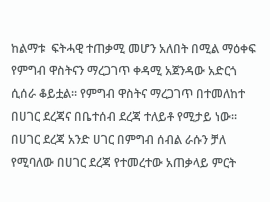ከልማቱ  ፍትሓዊ ተጠቃሚ መሆን አለበት በሚል ማዕቀፍ  የምግብ ዋስትናን ማረጋገጥ ቀዳሚ አጀንዳው አድርጎ ሲሰራ ቆይቷል፡፡ የምግብ ዋስትና ማረጋገጥ በተመለከተ በሀገር ደረጃና በቤተሰብ ደረጃ ተለይቶ የሚታይ ነው፡፡ በሀገር ደረጃ አንድ ሀገር በምግብ ሰብል ራሱን ቻለ የሚባለው በሀገር ደረጃ የተመረተው አጠቃላይ ምርት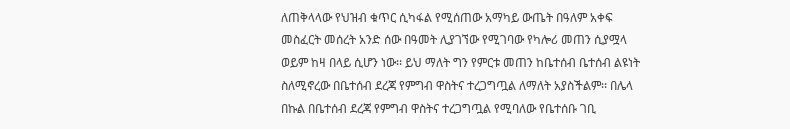ለጠቅላላው የህዝብ ቁጥር ሲካፋል የሚሰጠው አማካይ ውጤት በዓለም አቀፍ መስፈርት መሰረት አንድ ሰው በዓመት ሊያገኘው የሚገባው የካሎሪ መጠን ሲያሟላ ወይም ከዛ በላይ ሲሆን ነው፡፡ ይህ ማለት ግን የምርቱ መጠን ከቤተሰብ ቤተሰብ ልዩነት ስለሚኖረው በቤተሰብ ደረጃ የምግብ ዋስትና ተረጋግጧል ለማለት አያስችልም፡፡ በሌላ በኩል በቤተሰብ ደረጃ የምግብ ዋስትና ተረጋግጧል የሚባለው የቤተሰቡ ገቢ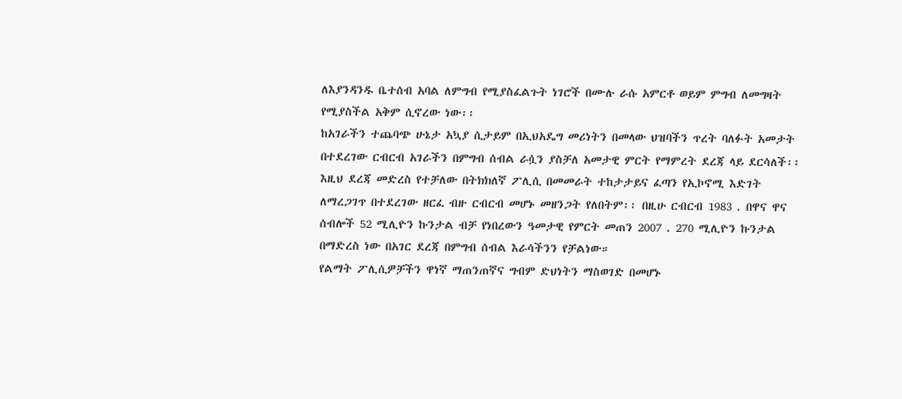ለእያንዳንዱ ቤተሰብ አባል ለምግብ የሚያስፈልጉት ነገሮች በሙሉ ራሱ አምርቶ ወይም ምግብ ለመግዛት የሚያስችል አቅም ሲኖረው ነው፡፡
ከአገራችን ተጨባጭ ሁኔታ አኳያ ሲታይም በኢህአዴግ መሪነትን በመላው ህዝባችን ጥረት ባለፉት አመታት በተደረገው ርብርብ አገራችን በምግብ ሰብል ራሷን ያስቻለ አመታዊ ምርት የማምረት ደረጃ ላይ ደርሳለች፡፡ እዚህ ደረጃ መድረስ የተቻለው በትክክለኛ ፖሊሲ በመመራት ተከታታይና ፈጣን የኢኮኖሚ እድገት ለማረጋገጥ በተደረገው ዘርፈ ብዙ ርብርብ መሆኑ መዘንጋት የለበትም፡፡ በዚሁ ርብርብ 1983 . በዋና ዋና ሰብሎች 52 ሚሊዮን ኩንታል ብቻ የነበረውን ዓመታዊ የምርት መጠን 2007 . 270 ሚሊዮን ኩንታል በማድረስ ነው በአገር ደረጃ በምግብ ሰብል እራሳችንን የቻልነው።
የልማት ፖሊሲዎቻችን ዋነኛ ማጠንጠኛና ግብም ድህነትን ማስወገድ በመሆኑ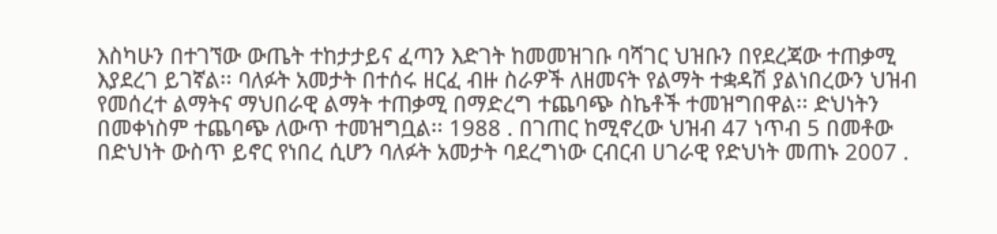እስካሁን በተገኘው ውጤት ተከታታይና ፈጣን እድገት ከመመዝገቡ ባሻገር ህዝቡን በየደረጃው ተጠቃሚ እያደረገ ይገኛል፡፡ ባለፉት አመታት በተሰሩ ዘርፈ ብዙ ስራዎች ለዘመናት የልማት ተቋዳሽ ያልነበረውን ህዝብ የመሰረተ ልማትና ማህበራዊ ልማት ተጠቃሚ በማድረግ ተጨባጭ ስኬቶች ተመዝግበዋል፡፡ ድህነትን በመቀነስም ተጨባጭ ለውጥ ተመዝግቧል፡፡ 1988 . በገጠር ከሚኖረው ህዝብ 47 ነጥብ 5 በመቶው በድህነት ውስጥ ይኖር የነበረ ሲሆን ባለፉት አመታት ባደረግነው ርብርብ ሀገራዊ የድህነት መጠኑ 2007 .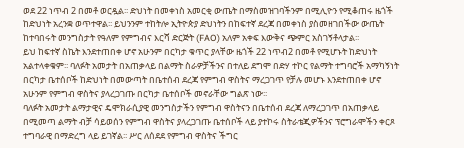ወደ 22 ነጥብ 2 በመቶ ወርዷል፡፡ ድህነት በመቀነስ አመርቂ ውጤት በማስመዝገባችንም በሚሊዮን የሚቆጠሩ ዜጎች ከድህነት አረንቋ ወጥተዋል፡፡ ይህንንም ተከትሎ ኢትዮጵያ ድህነትን በከፍተኛ ደረጃ በመቀነስ ያስመዘገበችው ውጤት ከተባበሩት መንግስታት የዓለም የምግብና እርሻ ድርጅት (FAO) አለም አቀፍ እውቅና ጭምር አስገኝቶላታል፡፡
ይህ ከፍተኛ ስኬት እንደተጠበቀ ሆኖ አሁንም በርካታ ቁጥር ያላቸው ዜጎች 22 ነጥብ2 በመቶ የሚሆኑት ከድህነት አልተላቀቁም፡፡ ባለፉት አመታት በአጠቃላይ በልማት ስራዎቻችንና በተለይ ደግሞ በድሃ ተኮር የልማት ተግባሮች አማካኝነት በርካታ ቤተሰቦች ከድህነት በመውጣት በቤተሰብ ደረጃ የምግብ ዋስትና ማረጋገጥ የቻሉ መሆኑ እንደተጠበቀ ሆኖ አሁንም የምግብ ዋስትና ያላረጋገጡ በርካታ ቤተሰቦች መኖራቸው ግልጽ ነው፡፡
ባለፉት አመታት ልማታዊና ዴሞክራሲያዊ መንግስታችን የምግብ ዋስትናን በቤተሰብ ደረጃ ለማረጋገጥ በአጠቃላይ በሚመጣ ልማት ብቻ ሳይወሰን የምግብ ዋስትና ያላረጋገጡ ቤተሰቦች ላይ ያተኮሩ ስትራቴጂዎችንና ፕሮግራሞችን ቀርጾ ተግባራዊ በማድረግ ላይ ይገኛል፡፡ ሥር ለሰደደ የምግብ ዋስትና ችግር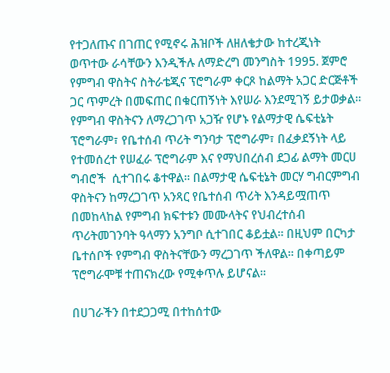የተጋለጡና በገጠር የሚኖሩ ሕዝቦች ለዘለቄታው ከተረጂነት ወጥተው ራሳቸውን እንዲችሉ ለማድረግ መንግስት 1995. ጀምሮ የምግብ ዋስትና ስትራቴጂና ፕሮግራም ቀርጾ ከልማት አጋር ድርጅቶች ጋር ጥምረት በመፍጠር በቁርጠኝነት እየሠራ እንደሚገኝ ይታወቃል፡፡ የምግብ ዋስትናን ለማረጋገጥ አጋዥ የሆኑ የልማታዊ ሴፍቲኔት ፕሮግራም፣ የቤተሰብ ጥሪት ግንባታ ፕሮግራም፣ በፈቃደኝነት ላይ የተመሰረተ የሠፈራ ፕሮግራም እና የማህበረሰብ ደጋፊ ልማት መርሀ ግብሮች  ሲተገበሩ ቆተዋል፡፡ በልማታዊ ሴፍቲኔት መርሃ ግብርምግብ ዋስትናን ከማረጋገጥ አንጻር የቤተሰብ ጥሪት እንዳይሟጠጥ በመከላከል የምግብ ክፍተቱን መሙላትና የህብረተሰብ ጥሪትመገንባት ዓላማን አንግቦ ሲተገበር ቆይቷል፡፡ በዚህም በርካታ ቤተሰቦች የምግብ ዋስትናቸውን ማረጋገጥ ችለዋል፡፡ በቀጣይም ፕሮግራሞቹ ተጠናክረው የሚቀጥሉ ይሆናል፡፡

በሀገራችን በተደጋጋሚ በተከሰተው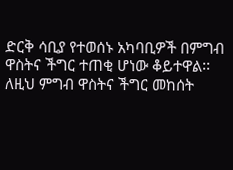ድርቅ ሳቢያ የተወሰኑ አካባቢዎች በምግብ ዋስትና ችግር ተጠቂ ሆነው ቆይተዋል፡፡ ለዚህ ምግብ ዋስትና ችግር መከሰት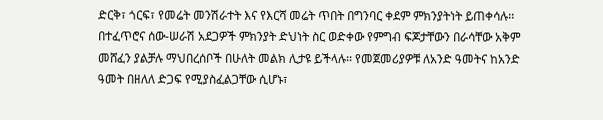ድርቅ፣ ጎርፍ፣ የመሬት መንሽራተት እና የእርሻ መሬት ጥበት በግንባር ቀደም ምክንያትነት ይጠቀሳሉ፡፡ በተፈጥሮና ሰው-ሠራሽ አደጋዎች ምክንያት ድህነት ስር ወድቀው የምግብ ፍጆታቸውን በራሳቸው አቅም መሸፈን ያልቻሉ ማህበረሰቦች በሁለት መልክ ሊታዩ ይችላሉ፡፡ የመጀመሪያዎቹ ለአንድ ዓመትና ከአንድ ዓመት በዘለለ ድጋፍ የሚያስፈልጋቸው ሲሆኑ፣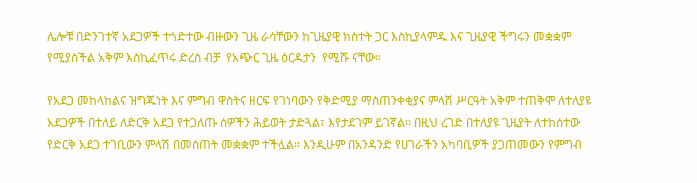ሌሎቹ በድንገተኛ አደጋዎች ተጎድተው ብዙውን ጊዜ ራሳቸውን ከጊዜያዊ ክስተት ጋር እስኪያላምዱ እና ጊዜያዊ ችግሩን መቋቋም የሚያስችል አቅም እስኪፈጥሩ ድረስ ብቻ  የአጭር ጊዜ ዕርዳታን  የሚሹ ናቸው።

የአደጋ መከላከልና ዝግጁነት እና ምግብ ዋስትና ዘርፍ የገነባውን የቅድሚያ ማስጠንቀቂያና ምላሽ ሥርዓት አቅም ተጠቅሞ ለተለያዩ አደጋዎች በተለይ ለድርቅ አደጋ የተጋለጡ ሰዎችን ሕይወት ታድጓል፣ እየታደገም ይገኛል፡፡ በዚህ ረገድ በተለያዩ ጊዜያት ለተከሰተው የድርቅ አደጋ ተገቢውን ምላሽ በመስጠት መቋቋም ተችሏል፡፡ እንዲሁም በአንዳንድ የሀገራችን አካባቢዎች ያጋጠመውን የምግብ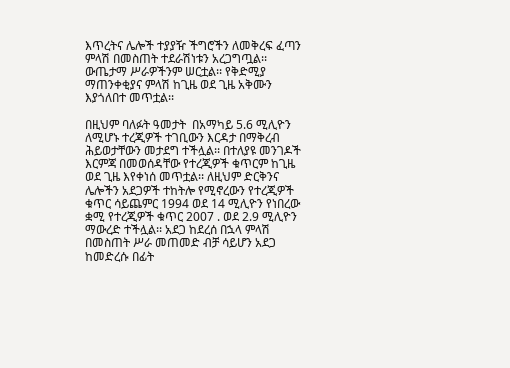እጥረትና ሌሎች ተያያዥ ችግሮችን ለመቅረፍ ፈጣን ምላሽ በመስጠት ተደራሽነቱን አረጋግጧል፡፡ ውጤታማ ሥራዎችንም ሠርቷል፡፡ የቅድሚያ ማጠንቀቂያና ምላሽ ከጊዜ ወደ ጊዜ አቅሙን እያጎለበተ መጥቷል፡፡

በዚህም ባለፉት ዓመታት  በአማካይ 5.6 ሚሊዮን  ለሚሆኑ ተረጂዎች ተገቢውን እርዳታ በማቅረብ ሕይወታቸውን መታደግ ተችሏል፡፡ በተለያዩ መንገዶች እርምጃ በመወሰዳቸው የተረጂዎች ቁጥርም ከጊዜ ወደ ጊዜ እየቀነሰ መጥቷል፡፡ ለዚህም ድርቅንና ሌሎችን አደጋዎች ተከትሎ የሚኖረውን የተረጂዎች ቁጥር ሳይጨምር 1994 ወደ 14 ሚሊዮን የነበረው ቋሚ የተረጂዎች ቁጥር 2007 . ወደ 2.9 ሚሊዮን ማውረድ ተችሏል፡፡ አደጋ ከደረሰ በኋላ ምላሽ በመስጠት ሥራ መጠመድ ብቻ ሳይሆን አደጋ ከመድረሱ በፊት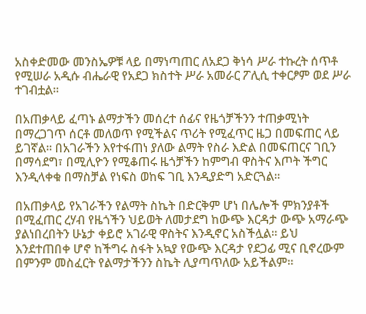አስቀድመው መንስኤዎቹ ላይ በማነጣጠር ለአደጋ ቅነሳ ሥራ ተኩረት ሰጥቶ የሚሠራ አዲሱ ብሔራዊ የአደጋ ክስተት ሥራ አመራር ፖሊሲ ተቀርፆም ወደ ሥራ ተገብቷል፡፡

በአጠቃላይ ፈጣኑ ልማታችን መሰረተ ሰፊና የዜጎቻችንን ተጠቃሚነት በማረጋገጥ ሰርቶ መለወጥ የሚችልና ጥሪት የሚፈጥር ዜጋ በመፍጠር ላይ ይገኛል፡፡ በአገራችን እየተፋጠነ ያለው ልማት የስራ እድል በመፍጠርና ገቢን በማሳደግ፣ በሚሊዮን የሚቆጠሩ ዜጎቻችን ከምግብ ዋስትና እጦት ችግር እንዲላቀቁ በማስቻል የነፍስ ወከፍ ገቢ እንዲያድግ አድርጓል፡፡

በአጠቃላይ የአገራችን የልማት ስኬት በድርቅም ሆነ በሌሎች ምክንያቶች በሚፈጠር ረሃብ የዜጎችን ህይወት ለመታደግ ከውጭ እርዳታ ውጭ አማራጭ ያልነበረበትን ሁኔታ ቀይሮ አገራዊ ዋስትና እንዲኖር አስችሏል፡፡ ይህ እንደተጠበቀ ሆኖ ከችግሩ ስፋት አኳያ የውጭ እርዳታ የደጋፊ ሚና ቢኖረውም በምንም መስፈርት የልማታችንን ስኬት ሊያጣጥለው አይችልም፡፡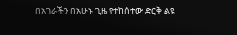በአገራችን በአሁኑ ጊዜ የተከሰተው ድርቅ ልዩ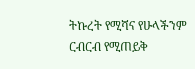ትኩረት የሚሻና የሁላችንም ርብርብ የሚጠይቅ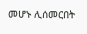መሆኑ ሊሰመርበት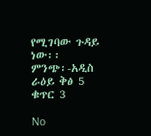የሚገባው ጉዳይ ነው፡፡
ምንጭ፡-አዲስ ራዕይ ቅፅ 5 ቁጥር 3

No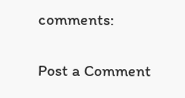comments:

Post a Comment